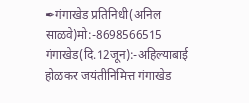✒गंगाखेड प्रतिनिधी(अनिल साळवे)मो:-8698566515
गंगाखेड(दि.12जून):-अहिल्याबाई होळकर जयंतीनिमित्त गंगाखेड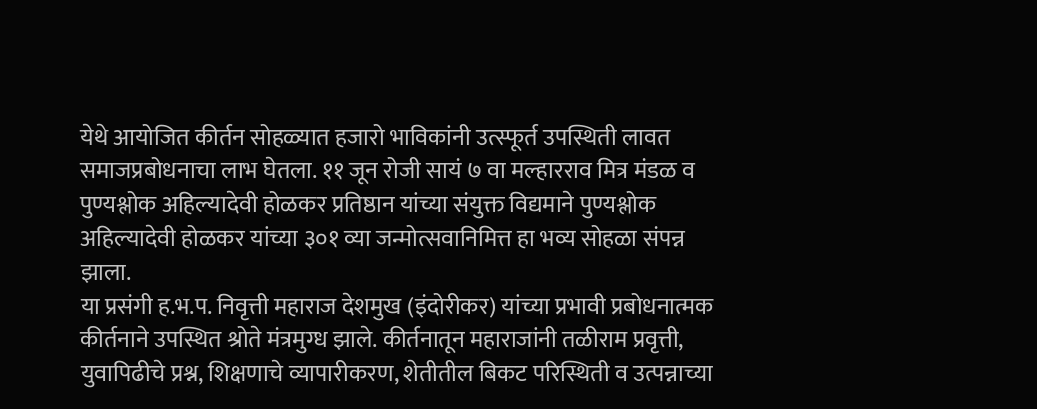येथे आयोजित कीर्तन सोहळ्यात हजारो भाविकांनी उत्स्फूर्त उपस्थिती लावत समाजप्रबोधनाचा लाभ घेतला. ११ जून रोजी सायं ७ वा मल्हारराव मित्र मंडळ व पुण्यश्लोक अहिल्यादेवी होळकर प्रतिष्ठान यांच्या संयुक्त विद्यमाने पुण्यश्लोक अहिल्यादेवी होळकर यांच्या ३०१ व्या जन्मोत्सवानिमित्त हा भव्य सोहळा संपन्न झाला.
या प्रसंगी ह.भ.प. निवृत्ती महाराज देशमुख (इंदोरीकर) यांच्या प्रभावी प्रबोधनात्मक कीर्तनाने उपस्थित श्रोते मंत्रमुग्ध झाले. कीर्तनातून महाराजांनी तळीराम प्रवृत्ती, युवापिढीचे प्रश्न, शिक्षणाचे व्यापारीकरण, शेतीतील बिकट परिस्थिती व उत्पन्नाच्या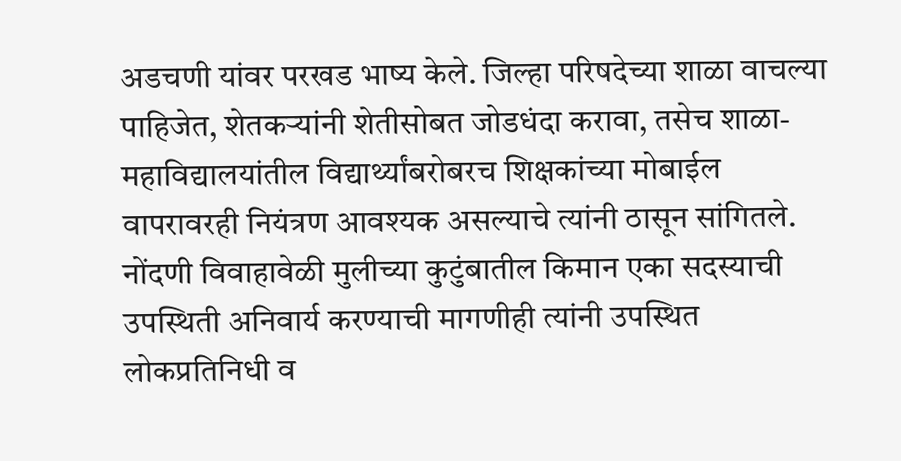अडचणी यांवर परखड भाष्य केले. जिल्हा परिषदेच्या शाळा वाचल्या पाहिजेत, शेतकऱ्यांनी शेतीसोबत जोडधंदा करावा, तसेच शाळा-महाविद्यालयांतील विद्यार्थ्यांबरोबरच शिक्षकांच्या मोबाईल वापरावरही नियंत्रण आवश्यक असल्याचे त्यांनी ठासून सांगितले. नोंदणी विवाहावेळी मुलीच्या कुटुंबातील किमान एका सदस्याची उपस्थिती अनिवार्य करण्याची मागणीही त्यांनी उपस्थित लोकप्रतिनिधी व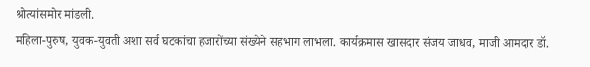श्रोत्यांसमोर मांडली.
महिला-पुरुष, युवक-युवती अशा सर्व घटकांचा हजारोंच्या संख्येने सहभाग लाभला. कार्यक्रमास खासदार संजय जाधव, माजी आमदार डॉ.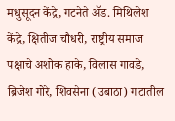मधुसूदन केंद्रे, गटनेते ॲड. मिथिलेश केंद्रे, क्षितीज चौधरी, राष्ट्रीय समाज पक्षाचे अशोक हाके, विलास गावडे, ब्रिजेश गोरे, शिवसेना (उबाठा) गटातील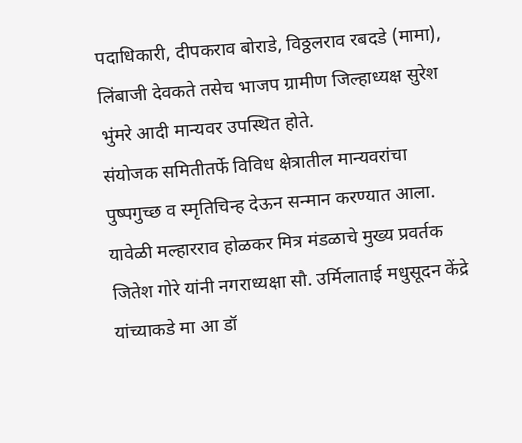पदाधिकारी, दीपकराव बोराडे, विठ्ठलराव रबदडे (मामा), लिंबाजी देवकते तसेच भाजप ग्रामीण जिल्हाध्यक्ष सुरेश भुंमरे आदी मान्यवर उपस्थित होते.
संयोजक समितीतर्फे विविध क्षेत्रातील मान्यवरांचा पुष्पगुच्छ व स्मृतिचिन्ह देऊन सन्मान करण्यात आला. यावेळी मल्हारराव होळकर मित्र मंडळाचे मुख्य प्रवर्तक जितेश गोरे यांनी नगराध्यक्षा सौ. उर्मिलाताई मधुसूदन केंद्रे यांच्याकडे मा आ डॉ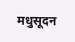मधुसूदन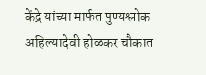केंद्रे यांच्या मार्फत पुण्यश्लोक अहिल्यादेवी होळकर चौकात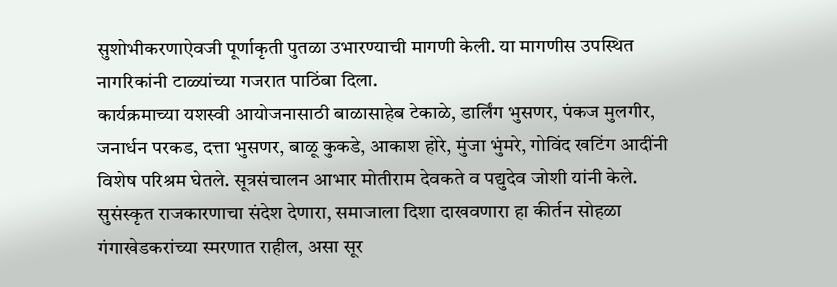सुशोभीकरणाऐवजी पूर्णाकृती पुतळा उभारण्याची मागणी केली. या मागणीस उपस्थित नागरिकांनी टाळ्यांच्या गजरात पाठिंबा दिला.
कार्यक्रमाच्या यशस्वी आयोजनासाठी बाळासाहेब टेकाळे, डार्लिंग भुसणर, पंकज मुलगीर, जनार्धन परकड, दत्ता भुसणर, बाळू कुकडे, आकाश होरे, मुंजा भुंमरे, गोविंद खटिंग आदींनी विशेष परिश्रम घेतले. सूत्रसंचालन आभार मोतीराम देवकते व पद्युदेव जोशी यांनी केले.
सुसंस्कृत राजकारणाचा संदेश देणारा, समाजाला दिशा दाखवणारा हा कीर्तन सोहळा गंगाखेडकरांच्या स्मरणात राहील, असा सूर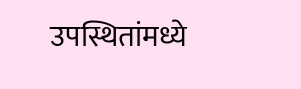उपस्थितांमध्ये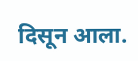दिसून आला.